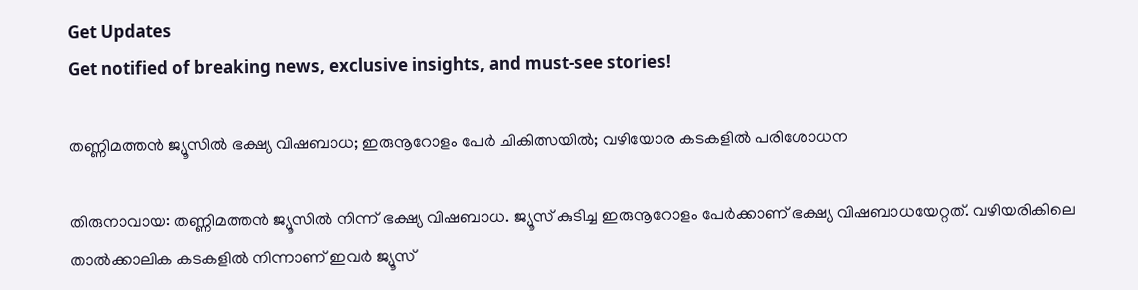Get Updates
Get notified of breaking news, exclusive insights, and must-see stories!

തണ്ണിമത്തൻ ജ്യൂസിൽ ഭക്ഷ്യ വിഷബാധ; ഇരുനൂറോളം പേർ ചികിത്സയിൽ; വഴിയോര കടകളിൽ പരിശോധന

തിരുനാവായ: തണ്ണിമത്തൻ ജ്യൂസിൽ നിന്ന് ഭക്ഷ്യ വിഷബാധ. ജ്യൂസ് കുടിച്ച ഇരുനൂറോളം പേർക്കാണ് ഭക്ഷ്യ വിഷബാധയേറ്റത്. വഴിയരികിലെ താൽക്കാലിക കടകളിൽ നിന്നാണ് ഇവർ ജ്യൂസ്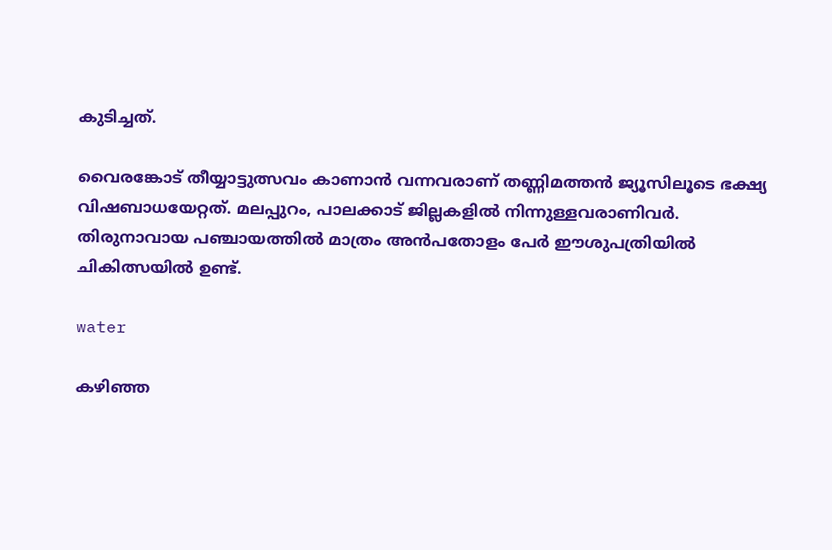കുടിച്ചത്.

വൈരങ്കോട് തീയ്യാട്ടുത്സവം കാണാൻ വന്നവരാണ് തണ്ണിമത്തൻ ജ്യൂസിലൂടെ ഭക്ഷ്യ വിഷബാധയേറ്റത്. മലപ്പുറം, പാലക്കാട് ജില്ലകളിൽ നിന്നുള്ളവരാണിവർ. തിരുനാവായ പഞ്ചായത്തിൽ മാത്രം അൻപതോളം പേർ ഈശുപത്രിയിൽ ചികിത്സയിൽ ഉണ്ട്.

water

കഴിഞ്ഞ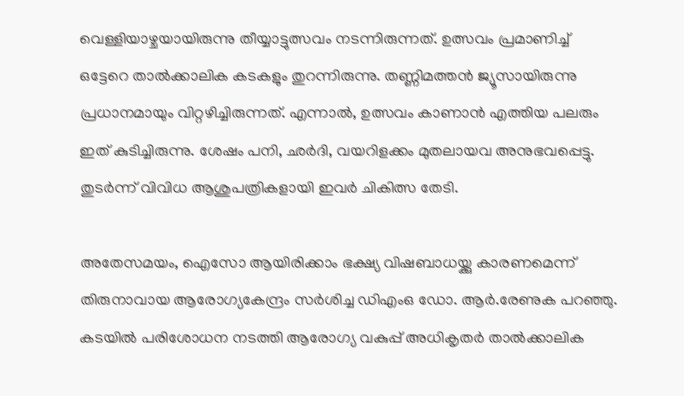വെള്ളിയാഴ്ചയായിരുന്നു തീയ്യാട്ടുത്സവം നടന്നിരുന്നത്. ഉത്സവം പ്രമാണിച്ച് ഒട്ടേറെ താൽക്കാലിക കടകളും തുറന്നിരുന്നു. തണ്ണിമത്തൻ ജ്യൂസായിരുന്നു പ്രധാനമായും വിറ്റഴിച്ചിരുന്നത്. എന്നാൽ, ഉത്സവം കാണാൻ എത്തിയ പലരും ഇത് കുടിച്ചിരുന്നു. ശേഷം പനി, ഛർദി, വയറിളക്കം മുതലായവ അനുഭവപ്പെട്ടു. തുടർന്ന് വിവിധ ആശുപത്രികളായി ഇവർ ചികിത്സ തേടി.

അതേസമയം, ഐസോ ആയിരിക്കാം ഭക്ഷ്യ വിഷബാധയ്ക്കു കാരണമെന്ന് തിരുനാവായ ആരോഗ്യകേന്ദ്രം സർശിച്ച ഡിഎംഒ ഡോ. ആർ.രേണുക പറഞ്ഞു. കടയിൽ പരിശോധന നടത്തി ആരോഗ്യ വകുപ്പ് അധികൃതർ താൽക്കാലിക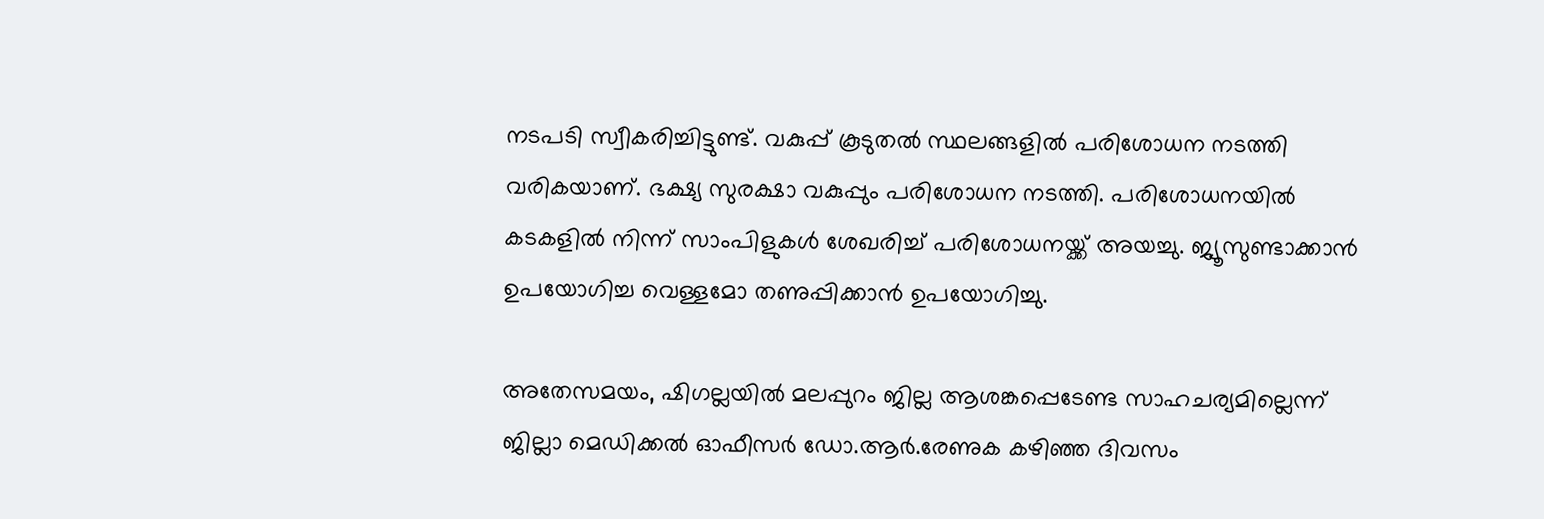നടപടി സ്വീകരിച്ചിട്ടുണ്ട്. വകുപ്പ് കൂടുതൽ സ്ഥലങ്ങളിൽ പരിശോധന നടത്തി വരികയാണ്. ഭക്ഷ്യ സുരക്ഷാ വകുപ്പും പരിശോധന നടത്തി. പരിശോധനയിൽ കടകളിൽ നിന്ന് സാംപിളുകൾ ശേഖരിച്ച് പരിശോധനയ്ക്ക് അയച്ചു. ജ്യൂസുണ്ടാക്കാൻ ഉപയോഗിച്ച വെള്ളമോ തണുപ്പിക്കാൻ ഉപയോഗിച്ചു.

അതേസമയം, ഷിഗല്ലയിൽ മലപ്പുറം ജില്ല ആശങ്കപ്പെടേണ്ട സാഹചര്യമില്ലെന്ന് ജില്ലാ മെഡിക്കൽ ഓഫീസർ ഡോ.ആർ.രേണുക കഴിഞ്ഞ ദിവസം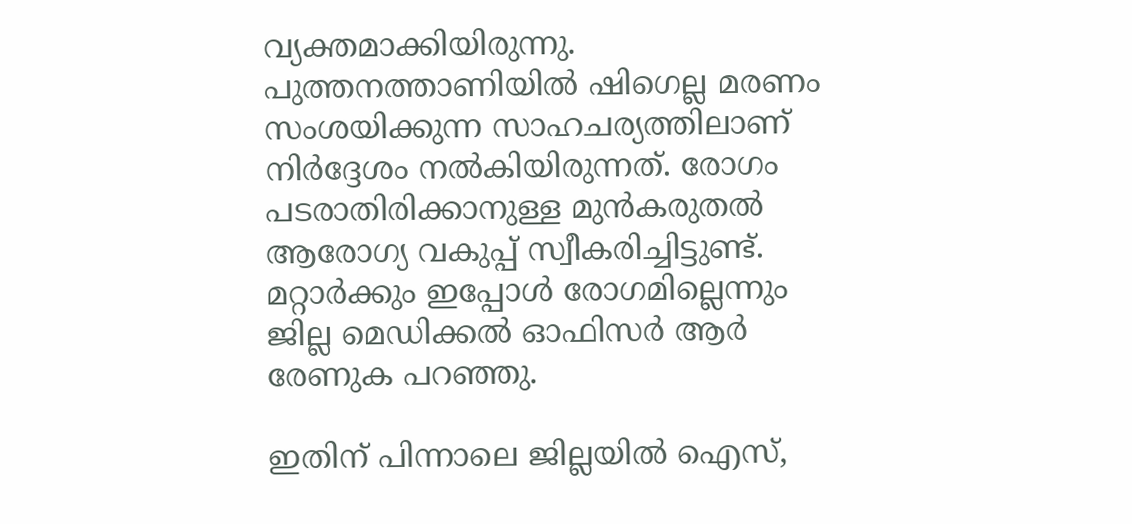വ്യക്തമാക്കിയിരുന്നു. പുത്തനത്താണിയിൽ ഷിഗെല്ല മരണം സംശയിക്കുന്ന സാഹചര്യത്തിലാണ് നിർദ്ദേശം നൽകിയിരുന്നത്. രോഗം പടരാതിരിക്കാനുള്ള മുൻകരുതൽ ആരോഗ്യ വകുപ്പ് സ്വീകരിച്ചിട്ടുണ്ട്. മറ്റാർക്കും ഇപ്പോൾ രോഗമില്ലെന്നും ജില്ല മെഡിക്കൽ ഓഫിസർ ആർ രേണുക പറഞ്ഞു.

ഇതിന് പിന്നാലെ ജില്ലയിൽ ഐസ്,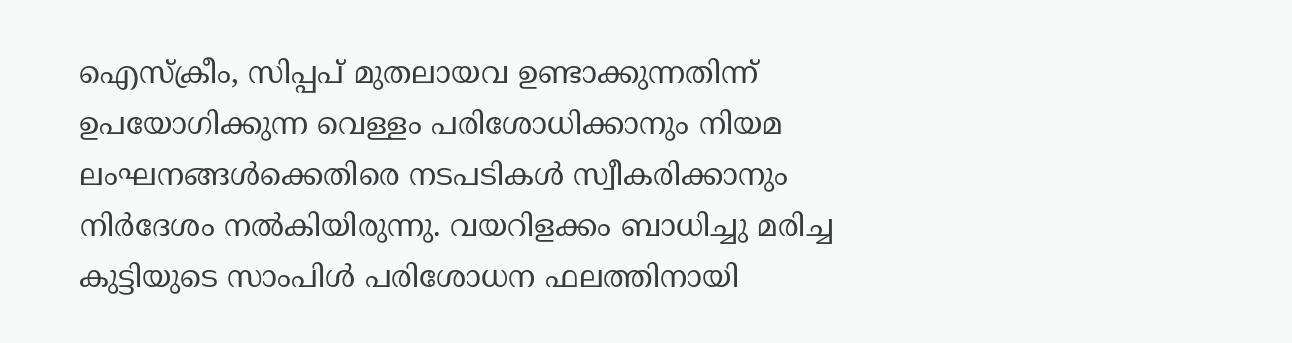ഐസ്‌ക്രീം, സിപ്പപ് മുതലായവ ഉണ്ടാക്കുന്നതിന്ന് ഉപയോഗിക്കുന്ന വെള്ളം പരിശോധിക്കാനും നിയമ ലംഘനങ്ങൾക്കെതിരെ നടപടികൾ സ്വീകരിക്കാനും നിർദേശം നൽകിയിരുന്നു. വയറിളക്കം ബാധിച്ചു മരിച്ച കുട്ടിയുടെ സാംപിൾ പരിശോധന ഫലത്തിനായി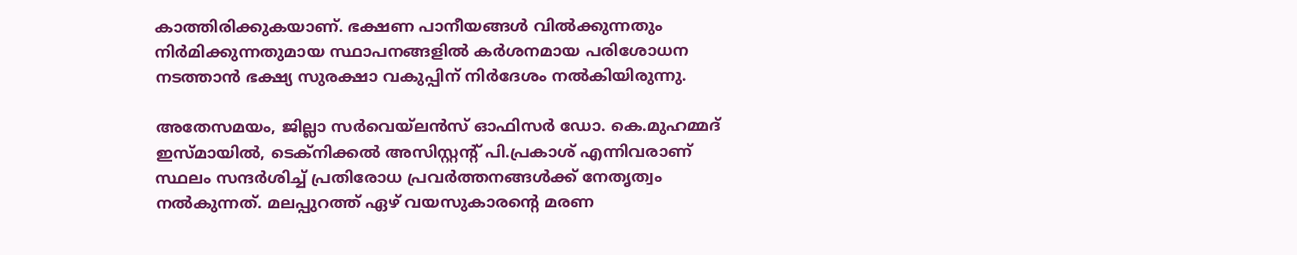കാത്തിരിക്കുകയാണ്. ഭക്ഷണ പാനീയങ്ങൾ വിൽക്കുന്നതും നിർമിക്കുന്നതുമായ സ്ഥാപനങ്ങളിൽ കർശനമായ പരിശോധന നടത്താൻ ഭക്ഷ്യ സുരക്ഷാ വകുപ്പിന് നിർദേശം നൽകിയിരുന്നു.

അതേസമയം, ജില്ലാ സർവെയ്ലൻസ് ഓഫിസർ ഡോ. കെ.മുഹമ്മദ് ഇസ്മായിൽ, ടെക്‌നിക്കൽ അസിസ്റ്റന്റ് പി.പ്രകാശ് എന്നിവരാണ് സ്ഥലം സന്ദർശിച്ച് പ്രതിരോധ പ്രവർത്തനങ്ങൾക്ക് നേതൃത്വം നൽകുന്നത്. മലപ്പുറത്ത് ഏഴ് വയസുകാരന്‍റെ മരണ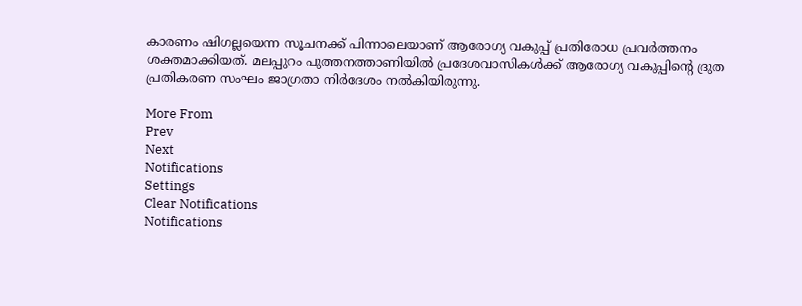കാരണം ഷിഗല്ലയെന്ന സൂചനക്ക് പിന്നാലെയാണ് ആരോഗ്യ വകുപ്പ് പ്രതിരോധ പ്രവർത്തനം ശക്തമാക്കിയത്. മലപ്പുറം പുത്തനത്താണിയില്‍ പ്രദേശവാസികൾക്ക് ആരോഗ്യ വകുപ്പിന്‍റെ ദ്രുത പ്രതികരണ സംഘം ജാഗ്രതാ നിർദേശം നല്‍കിയിരുന്നു.

More From
Prev
Next
Notifications
Settings
Clear Notifications
Notifications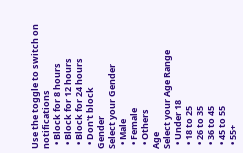Use the toggle to switch on notifications
  • Block for 8 hours
  • Block for 12 hours
  • Block for 24 hours
  • Don't block
Gender
Select your Gender
  • Male
  • Female
  • Others
Age
Select your Age Range
  • Under 18
  • 18 to 25
  • 26 to 35
  • 36 to 45
  • 45 to 55
  • 55+